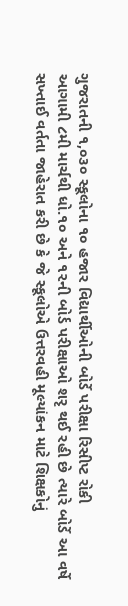ગુજરાતની ૧,૦૩૦ સ્કૂલોના ૧૦ હજાર વિદ્યાર્થીઓની બોર્ડે પરીક્ષા રિસીપ્ટ રોકી
આગામી ૮મી માર્ચથી ધો.૧૦ અને ૧૨ની બોર્ડ પરીક્ષાઓ શરૃ થઈ રહી છે ત્યારે બોર્ડે આ વર્ષે સખ્તાઈ વર્તતા જાહેરાત કરી છે કે જે સ્કૂલોએ ઉત્તરવહી મૂલ્યાંકન માટે શિક્ષકોનું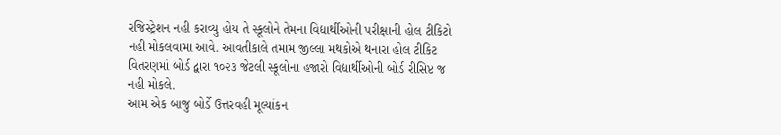રજિસ્ટ્રેશન નહી કરાવ્યુ હોય તે સ્કૂલોને તેમના વિદ્યાર્થીઓની પરીક્ષાની હોલ ટીકિટો નહી મોકલવામા આવે. આવતીકાલે તમામ જીલ્લા મથકોએ થનારા હોલ ટીકિટ વિતરણમાં બોર્ડ દ્વારા ૧૦૨૩ જેટલી સ્કૂલોના હજારો વિદ્યાર્થીઓની બોર્ડ રીસિપ્ટ જ નહી મોકલે.
આમ એક બાજુ બોર્ડે ઉત્તરવહી મૂલ્યાંકન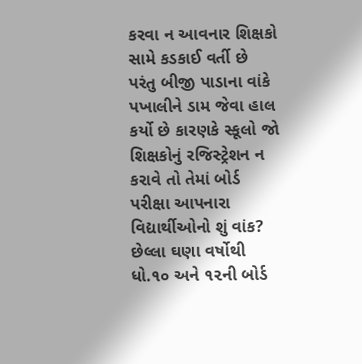કરવા ન આવનાર શિક્ષકો સામે કડકાઈ વર્તી છે પરંતુ બીજી પાડાના વાંકે પખાલીને ડામ જેવા હાલ કર્યો છે કારણકે સ્કૂલો જો શિક્ષકોનું રજિસ્ટ્રેશન ન કરાવે તો તેમાં બોર્ડ પરીક્ષા આપનારા વિદ્યાર્થીઓનો શું વાંક?
છેલ્લા ઘણા વર્ષોથી ધો.૧૦ અને ૧૨ની બોર્ડ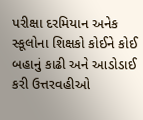પરીક્ષા દરમિયાન અનેક સ્કૂલોના શિક્ષકો કોઈને કોઈ બહાનું કાઢી અને આડોડાઈ કરી ઉત્તરવહીઓ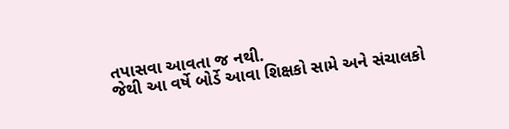તપાસવા આવતા જ નથી.
જેથી આ વર્ષે બોર્ડે આવા શિક્ષકો સામે અને સંચાલકો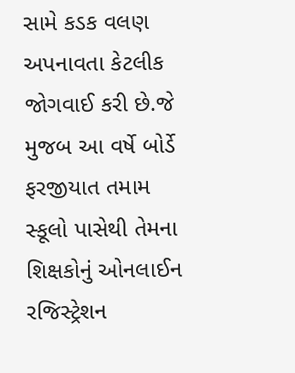સામે કડક વલણ અપનાવતા કેટલીક જોગવાઈ કરી છે.જે મુજબ આ વર્ષે બોર્ડે ફરજીયાત તમામ સ્કૂલો પાસેથી તેમના શિક્ષકોનું ઓનલાઈન રજિસ્ટ્રેશન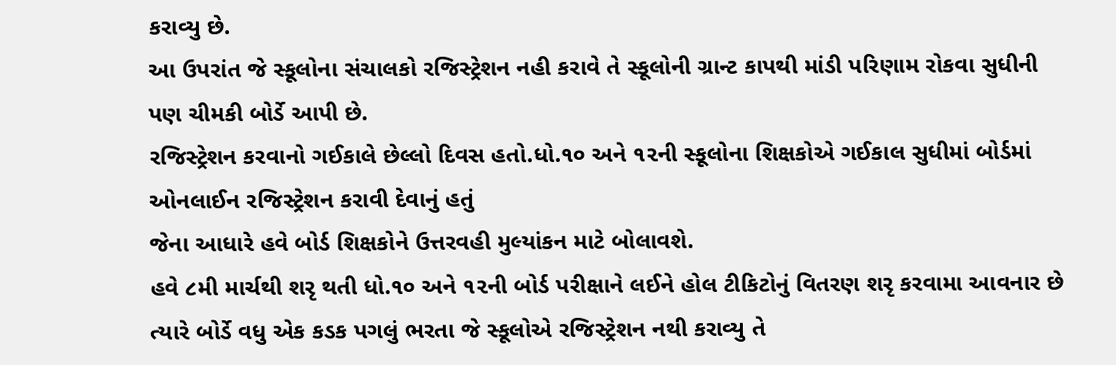કરાવ્યુ છે.
આ ઉપરાંત જે સ્કૂલોના સંચાલકો રજિસ્ટ્રેશન નહી કરાવે તે સ્કૂલોની ગ્રાન્ટ કાપથી માંડી પરિણામ રોકવા સુધીની પણ ચીમકી બોર્ડે આપી છે.
રજિસ્ટ્રેશન કરવાનો ગઈકાલે છેલ્લો દિવસ હતો.ધો.૧૦ અને ૧૨ની સ્કૂલોના શિક્ષકોએ ગઈકાલ સુધીમાં બોર્ડમાં ઓનલાઈન રજિસ્ટ્રેશન કરાવી દેવાનું હતું
જેના આધારે હવે બોર્ડ શિક્ષકોને ઉત્તરવહી મુલ્યાંકન માટે બોલાવશે.
હવે ૮મી માર્ચથી શરૃ થતી ધો.૧૦ અને ૧૨ની બોર્ડ પરીક્ષાને લઈને હોલ ટીકિટોનું વિતરણ શરૃ કરવામા આવનાર છે ત્યારે બોર્ડે વધુ એક કડક પગલું ભરતા જે સ્કૂલોએ રજિસ્ટ્રેશન નથી કરાવ્યુ તે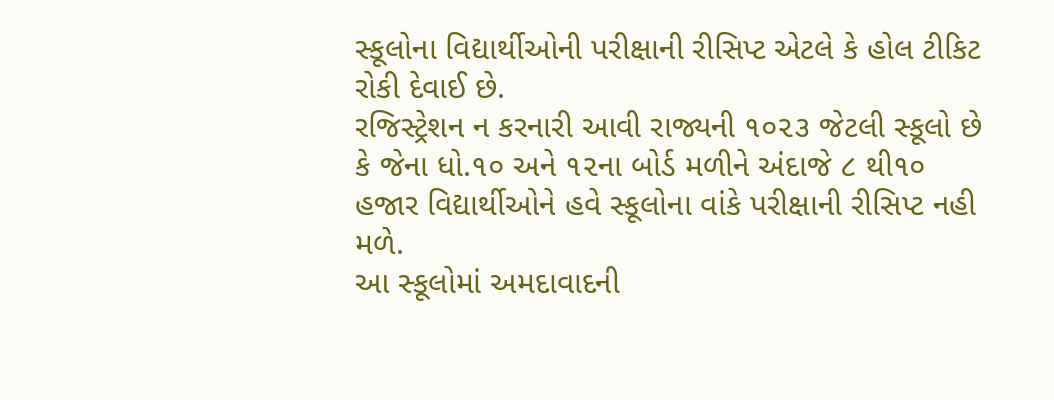સ્કૂલોના વિદ્યાર્થીઓની પરીક્ષાની રીસિપ્ટ એટલે કે હોલ ટીકિટ રોકી દેવાઈ છે.
રજિસ્ટ્રેશન ન કરનારી આવી રાજ્યની ૧૦૨૩ જેટલી સ્કૂલો છે કે જેના ધો.૧૦ અને ૧૨ના બોર્ડ મળીને અંદાજે ૮ થી૧૦ હજાર વિદ્યાર્થીઓને હવે સ્કૂલોના વાંકે પરીક્ષાની રીસિપ્ટ નહી મળે.
આ સ્કૂલોમાં અમદાવાદની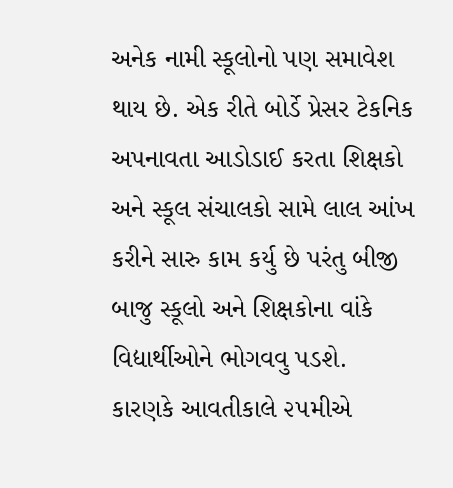અનેક નામી સ્કૂલોનો પણ સમાવેશ થાય છે. એક રીતે બોર્ડે પ્રેસર ટેકનિક અપનાવતા આડોડાઈ કરતા શિક્ષકો અને સ્કૂલ સંચાલકો સામે લાલ આંખ કરીને સારુ કામ કર્યુ છે પરંતુ બીજી બાજુ સ્કૂલો અને શિક્ષકોના વાંકે વિદ્યાર્થીઓને ભોગવવુ પડશે.
કારણકે આવતીકાલે ૨૫મીએ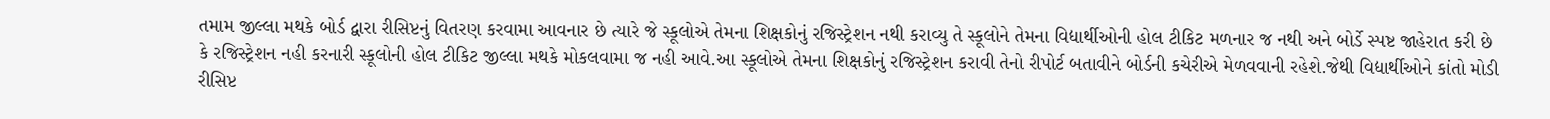તમામ જીલ્લા મથકે બોર્ડ દ્વારા રીસિપ્ટનું વિતરણ કરવામા આવનાર છે ત્યારે જે સ્કૂલોએ તેમના શિક્ષકોનું રજિસ્ટ્રેશન નથી કરાવ્યુ તે સ્કૂલોને તેમના વિદ્યાર્થીઓની હોલ ટીકિટ મળનાર જ નથી અને બોર્ડે સ્પષ્ટ જાહેરાત કરી છે કે રજિસ્ટ્રેશન નહી કરનારી સ્કૂલોની હોલ ટીકિટ જીલ્લા મથકે મોકલવામા જ નહી આવે.આ સ્કૂલોએ તેમના શિક્ષકોનું રજિસ્ટ્રેશન કરાવી તેનો રીપોર્ટ બતાવીને બોર્ડની કચેરીએ મેળવવાની રહેશે.જેથી વિદ્યાર્થીઓને કાંતો મોડી રીસિપ્ટ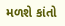મળશે કાંતો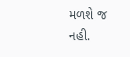મળશે જ નહી.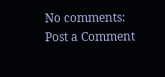No comments:
Post a Comment